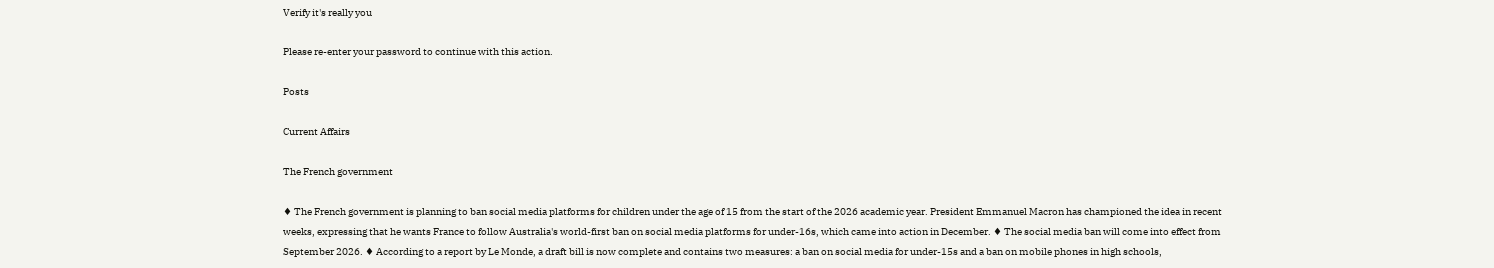Verify it's really you

Please re-enter your password to continue with this action.

Posts

Current Affairs

The French government

♦ The French government is planning to ban social media platforms for children under the age of 15 from the start of the 2026 academic year. President Emmanuel Macron has championed the idea in recent weeks, expressing that he wants France to follow Australia's world-first ban on social media platforms for under-16s, which came into action in December. ♦ The social media ban will come into effect from September 2026. ♦ According to a report by Le Monde, a draft bill is now complete and contains two measures: a ban on social media for under-15s and a ban on mobile phones in high schools,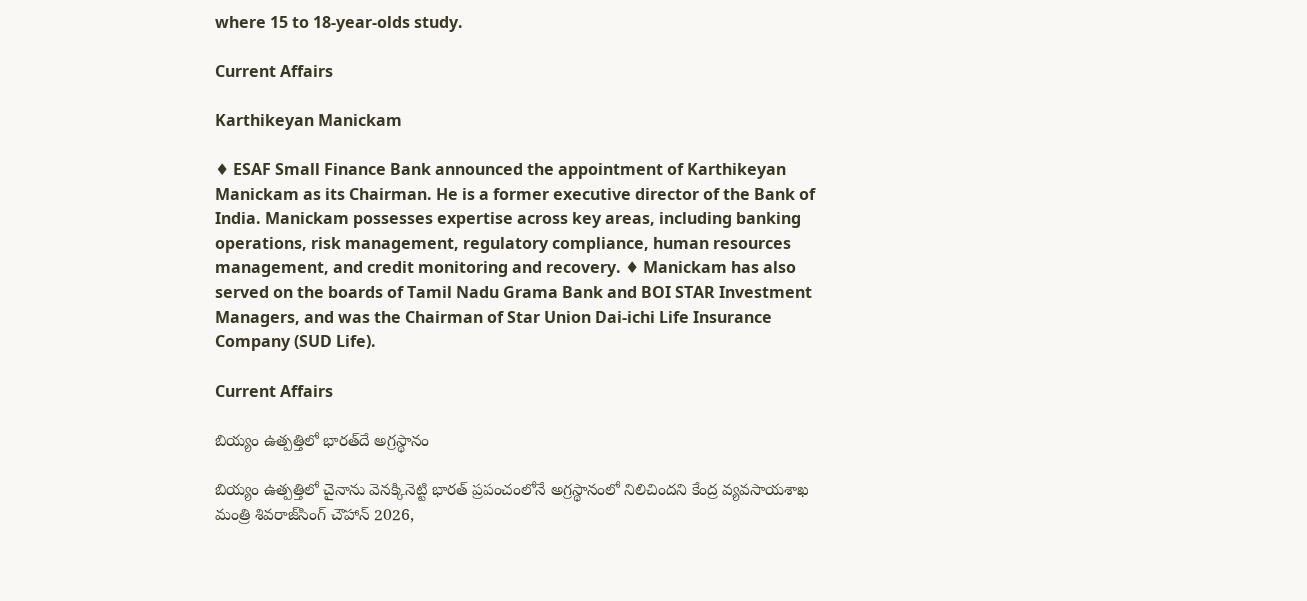where 15 to 18-year-olds study.

Current Affairs

Karthikeyan Manickam

♦ ESAF Small Finance Bank announced the appointment of Karthikeyan Manickam as its Chairman. He is a former executive director of the Bank of India. Manickam possesses expertise across key areas, including banking operations, risk management, regulatory compliance, human resources management, and credit monitoring and recovery. ♦ Manickam has also served on the boards of Tamil Nadu Grama Bank and BOI STAR Investment Managers, and was the Chairman of Star Union Dai-ichi Life Insurance Company (SUD Life).

Current Affairs

బియ్యం ఉత్పత్తిలో భారత్‌దే అగ్రస్థానం

బియ్యం ఉత్పత్తిలో చైనాను వెనక్కినెట్టి భారత్‌ ప్రపంచంలోనే అగ్రస్థానంలో నిలిచిందని కేంద్ర వ్యవసాయశాఖ మంత్రి శివరాజ్‌సింగ్‌ చౌహాన్‌ 2026,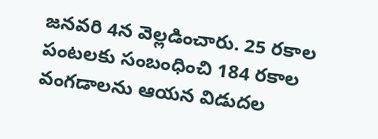జనవరి 4న వెల్లడించారు. 25 రకాల పంటలకు సంబంధించి 184 రకాల వంగడాలను ఆయన విడుదల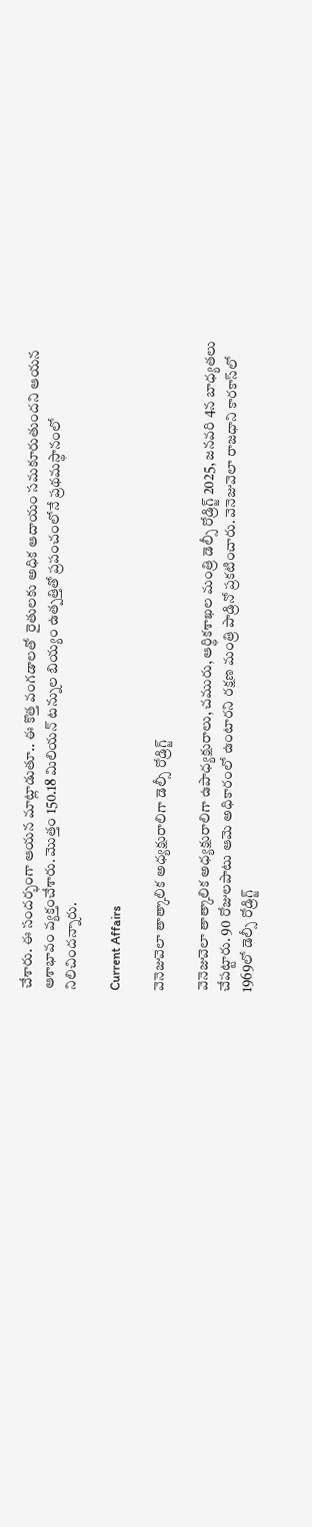చేశారు. ఈ సందర్భంగా ఆయన మాట్లాడుతూ.. ఈ కొత్త వంగడాలతో  రైతులకు అధిక ఆదాయం సమకూరుతుందని ఆయన ఆశాభావం వ్యక్తంచేశారు. మొత్తం 150.18 మిలియన్‌ టన్నుల బియ్యం ఉత్పత్తితో ప్రపంచంలోనే ప్రథమస్థానంలో నిలిచిందన్నారు.

Current Affairs

వెనెజువెలా తాత్కాలిక అధ్యక్షురాలిగా డెల్సీ రోడ్రిగ్జ్‌

వెనెజువెలా తాత్కాలిక అధ్యక్షురాలిగా ఉపాధ్యక్షురాలు, చమురు, ఆర్థికశాఖల మంత్రి డెల్సీ రోడ్రిగ్జ్‌ 2025, జనవరి 4న బాధ్యతలు చేపట్టారు. 90 రోజులపాటు ఆమె అధికారంలో ఉంటారని రక్షణ మంత్రి పాడ్రినో ప్రకటించారు. వెనెజువెలా రాజధాని కారకాస్‌లో 1969లో డెల్సీ రోడ్రిగ్జ్‌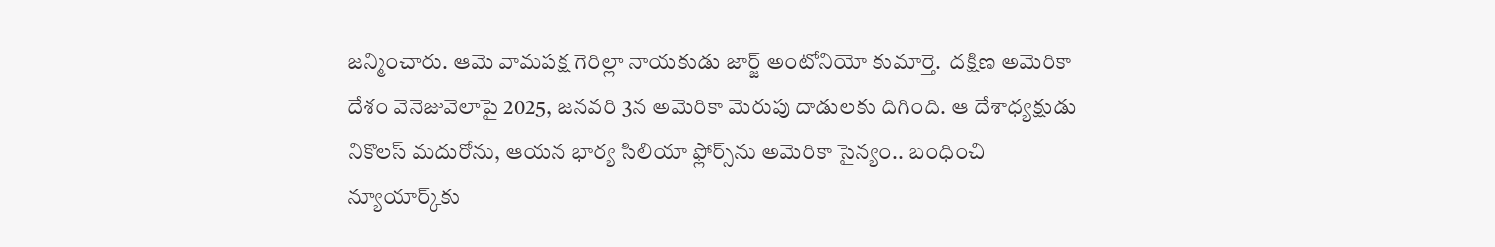జన్మించారు. ఆమె వామపక్ష గెరిల్లా నాయకుడు జార్జ్‌ అంటోనియో కుమార్తె.  దక్షిణ అమెరికా దేశం వెనెజువెలాపై 2025, జనవరి 3న అమెరికా మెరుపు దాడులకు దిగింది. ఆ దేశాధ్యక్షుడు నికొలస్‌ మదురోను, ఆయన భార్య సిలియా ఫ్లోర్స్‌ను అమెరికా సైన్యం.. బంధించి న్యూయార్క్‌కు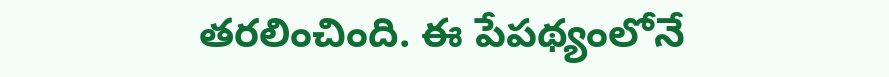తరలించింది. ఈ పేపథ్యంలోనే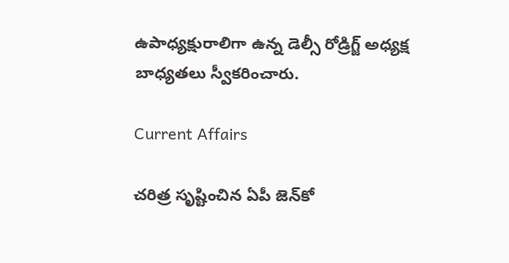ఉపాధ్యక్షురాలిగా ఉన్న డెల్సీ రోడ్రిగ్జ్‌ అధ్యక్ష బాధ్యతలు స్వీకరించారు.

Current Affairs

చరిత్ర సృష్టించిన ఏపీ జెన్‌కో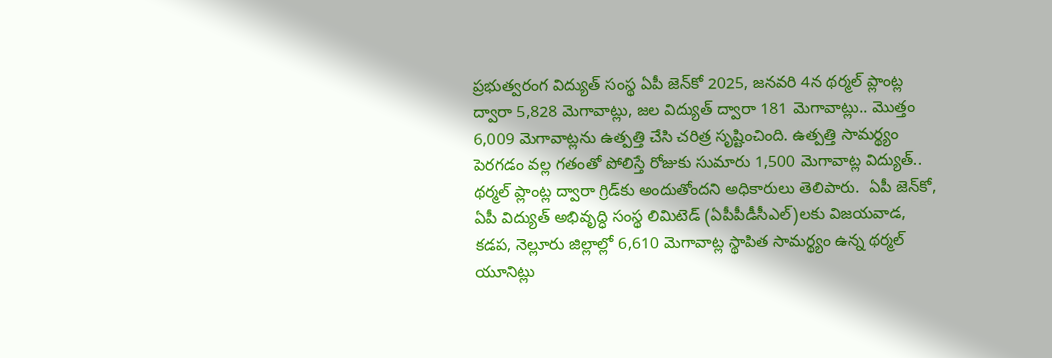ప్రభుత్వరంగ విద్యుత్‌ సంస్థ ఏపీ జెన్‌కో 2025, జనవరి 4న థర్మల్‌ ప్లాంట్ల ద్వారా 5,828 మెగావాట్లు, జల విద్యుత్‌ ద్వారా 181 మెగావాట్లు.. మొత్తం 6,009 మెగావాట్లను ఉత్పత్తి చేసి చరిత్ర సృష్టించింది. ఉత్పత్తి సామర్థ్యం పెరగడం వల్ల గతంతో పోలిస్తే రోజుకు సుమారు 1,500 మెగావాట్ల విద్యుత్‌.. థర్మల్‌ ప్లాంట్ల ద్వారా గ్రిడ్‌కు అందుతోందని అధికారులు తెలిపారు.  ఏపీ జెన్‌కో, ఏపీ విద్యుత్‌ అభివృద్ధి సంస్థ లిమిటెడ్‌ (ఏపీపీడీసీఎల్‌)లకు విజయవాడ, కడప, నెల్లూరు జిల్లాల్లో 6,610 మెగావాట్ల స్థాపిత సామర్థ్యం ఉన్న థర్మల్‌ యూనిట్లు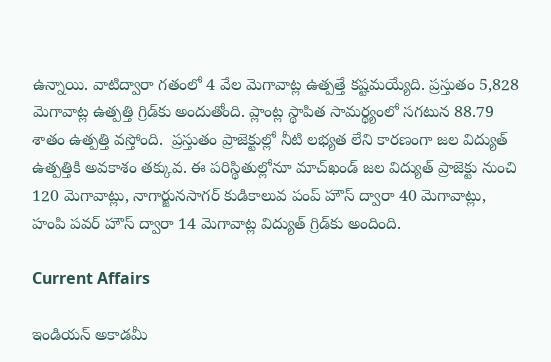ఉన్నాయి. వాటిద్వారా గతంలో 4 వేల మెగావాట్ల ఉత్పత్తే కష్టమయ్యేది. ప్రస్తుతం 5,828 మెగావాట్ల ఉత్పత్తి గ్రిడ్‌కు అందుతోంది. ప్లాంట్ల స్థాపిత సామర్థ్యంలో సగటున 88.79 శాతం ఉత్పత్తి వస్తోంది.  ప్రస్తుతం ప్రాజెక్టుల్లో నీటి లభ్యత లేని కారణంగా జల విద్యుత్‌ ఉత్పత్తికి అవకాశం తక్కువ. ఈ పరిస్థితుల్లోనూ మాచ్‌ఖండ్‌ జల విద్యుత్‌ ప్రాజెక్టు నుంచి 120 మెగావాట్లు, నాగార్జునసాగర్‌ కుడికాలువ పంప్‌ హౌస్‌ ద్వారా 40 మెగావాట్లు, హంపి పవర్‌ హౌస్‌ ద్వారా 14 మెగావాట్ల విద్యుత్‌ గ్రిడ్‌కు అందింది.

Current Affairs

ఇండియన్‌ అకాడమీ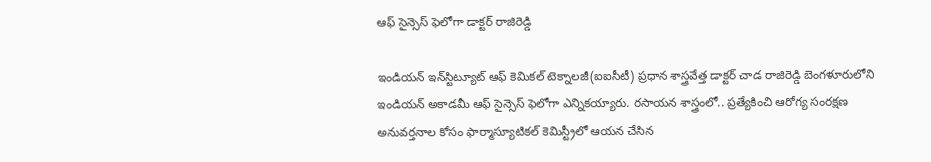ఆఫ్‌ సైన్సెస్‌ ఫెలోగా డాక్టర్‌ రాజిరెడ్డి

ఇండియన్‌ ఇన్‌స్టిట్యూట్‌ ఆఫ్‌ కెమికల్‌ టెక్నాలజీ(ఐఐసీటీ) ప్రధాన శాస్త్రవేత్త డాక్టర్‌ చాడ రాజిరెడ్డి బెంగళూరులోని ఇండియన్‌ అకాడమీ ఆఫ్‌ సైన్సెస్‌ ఫెలోగా ఎన్నికయ్యారు. రసాయన శాస్త్రంలో.. ప్రత్యేకించి ఆరోగ్య సంరక్షణ అనువర్తనాల కోసం ఫార్మాస్యూటికల్‌ కెమిస్ట్రీలో ఆయన చేసిన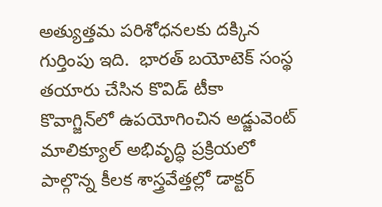అత్యుత్తమ పరిశోధనలకు దక్కిన గుర్తింపు ఇది.  భారత్‌ బయోటెక్‌ సంస్థ తయారు చేసిన కొవిడ్‌ టీకా కొవాగ్జిన్‌లో ఉపయోగించిన అడ్జువెంట్‌ మాలిక్యూల్‌ అభివృద్ధి ప్రక్రియలో పాల్గొన్న కీలక శాస్త్రవేత్తల్లో డాక్టర్‌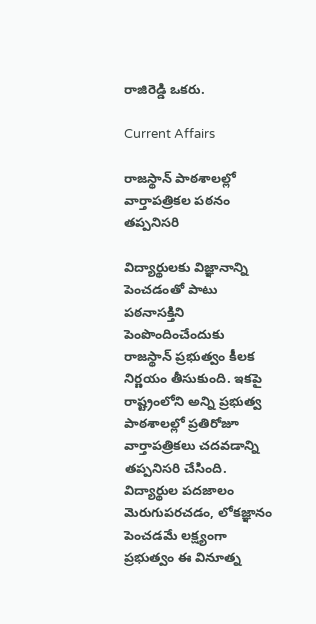రాజిరెడ్డి ఒకరు.

Current Affairs

రాజస్థాన్‌ పాఠశాలల్లో వార్తాపత్రికల పఠనం తప్పనిసరి

విద్యార్థులకు విజ్ఞానాన్ని పెంచడంతో పాటు పఠనాసక్తిని పెంపొందించేందుకు రాజస్థాన్‌ ప్రభుత్వం కీలక నిర్ణయం తీసుకుంది. ఇకపై రాష్ట్రంలోని అన్ని ప్రభుత్వ పాఠశాలల్లో ప్రతిరోజూ వార్తాపత్రికలు చదవడాన్ని తప్పనిసరి చేసింది. విద్యార్థుల పదజాలం మెరుగుపరచడం, లోకజ్ఞానం పెంచడమే లక్ష్యంగా ప్రభుత్వం ఈ వినూత్న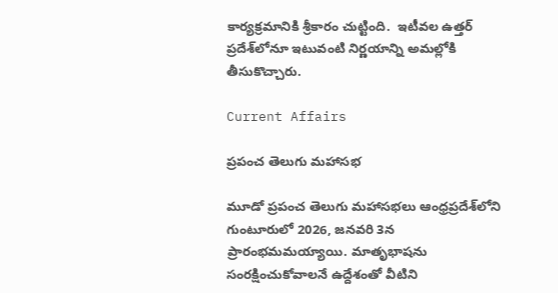కార్యక్రమానికి శ్రీకారం చుట్టింది.  ఇటీవల ఉత్తర్‌ ప్రదేశ్‌లోనూ ఇటువంటి నిర్ణయాన్ని అమల్లోకి తీసుకొచ్చారు.

Current Affairs

ప్రపంచ తెలుగు మహాసభ

మూడో ప్రపంచ తెలుగు మహాసభలు ఆంధ్రప్రదేశ్‌లోని గుంటూరులో 2026, జనవరి 3న ప్రారంభమమయ్యాయి. మాతృభాషను సంరక్షించుకోవాలనే ఉద్దేశంతో వీటిని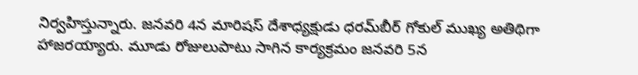నిర్వహిస్తున్నారు. జనవరి 4న మారిషస్‌ దేశాధ్యక్షుడు ధరమ్‌బీర్‌ గోకుల్‌ ముఖ్య అతిథిగా హాజరయ్యారు. మూడు రోజులుపాటు సాగిన కార్యక్రమం జనవరి 5న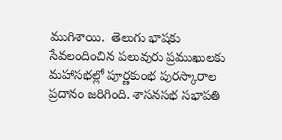ముగిశాయి.  తెలుగు భాషకు సేవలందించిన పలువురు ప్రముఖులకు మహాసభల్లో పూర్ణకుంభ పురస్కారాల ప్రదానం జరిగింది. శాసనసభ సభాపతి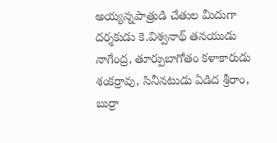అయ్యన్నపాత్రుడి చేతుల మీదుగా దర్శకుడు కె.విశ్వనాథ్‌ తనయుడు నాగేంద్ర, తూర్పుబాగోతం కళాకారుడు శంకర్రావు, సినీనటుడు ఏడిద శ్రీరాం, బుర్రా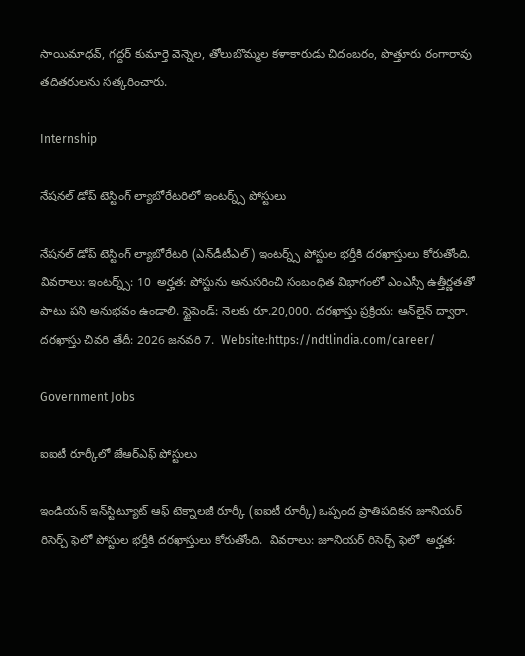సాయిమాధవ్, గద్దర్‌ కుమార్తె వెన్నెల, తోలుబొమ్మల కళాకారుడు చిదంబరం, పొత్తూరు రంగారావు తదితరులను సత్కరించారు.

Internship

నేషనల్ డోప్‌ టెస్టింగ్‌ ల్యాబోరేటరిలో ఇంటర్న్స్‌ పోస్టులు

నేషనల్ డోప్‌ టెస్టింగ్‌ ల్యాబోరేటరి (ఎన్‌డీటీఎల్‌) ఇంటర్న్స్‌ పోస్టుల భర్తీకి దరఖాస్తులు కోరుతోంది.  వివరాలు: ఇంటర్న్స్: 10  అర్హత: పోస్టును అనుసరించి సంబంధిత విభాగంలో ఎంఎస్సీ ఉత్తీర్ణతతో పాటు పని అనుభవం ఉండాలి. స్టైపెండ్‌: నెలకు రూ.20,000. దరఖాస్తు ప్రక్రియ: ఆన్‌లైన్‌ ద్వారా. దరఖాస్తు చివరి తేదీ: 2026 జనవరి 7.  Website:https://ndtlindia.com/career/

Government Jobs

ఐఐటీ రూర్కీలో జేఆర్‌ఎఫ్ పోస్టులు

ఇండియన్‌ ఇన్‌స్టిట్యూట్‌ ఆఫ్ టెక్నాలజీ రూర్కీ (ఐఐటీ రూర్కీ) ఒప్పంద ప్రాతిపదికన జూనియర్ రిసెర్చ్‌ ఫెలో పోస్టుల భర్తీకి దరఖాస్తులు కోరుతోంది.  వివరాలు: జూనియర్‌ రిసెర్చ్‌ ఫెలో  అర్హత: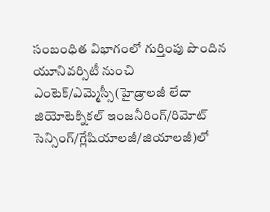సంబంధిత విభాగంలో గుర్తింపు పొందిన యూనివర్సిటీ నుంచి ఎంటెక్‌/ఎమ్మెస్సీ(హైడ్రాలజీ లేదా జియోటెక్నికల్ ఇంజనీరింగ్‌/రిమోట్ సెన్సింగ్/గ్లేషియాలజీ/జియాలజీ)లో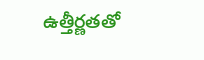ఉత్తీర్ణతతో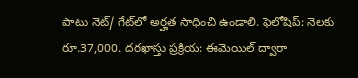పాటు నెట్/ గేట్‌లో అర్హత సాధించి ఉండాలి. ఫెలోషిప్‌: నెలకు రూ.37,000. దరఖాస్తు ప్రక్రియ: ఈమెయిల్ ద్వారా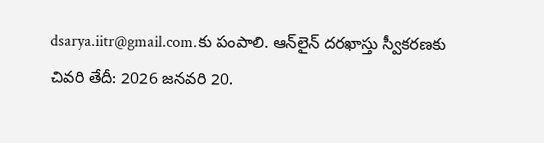dsarya.iitr@gmail.com.కు పంపాలి. ఆన్‌లైన్‌ దరఖాస్తు స్వీకరణకు చివరి తేదీ: 2026 జనవరి 20.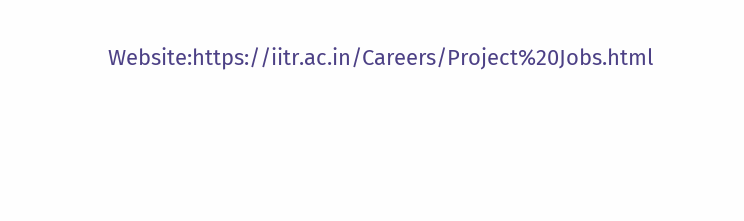Website:https://iitr.ac.in/Careers/Project%20Jobs.html